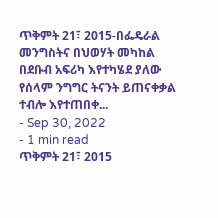ጥቅምት 21፣ 2015-በፌዴራል መንግስትና በህወሃት መካከል በደቡብ አፍሪካ እየተካሄደ ያለው የሰላም ንግግር ትናንት ይጠናቀቃል ተብሎ እየተጠበቀ...
- Sep 30, 2022
- 1 min read
ጥቅምት 21፣ 2015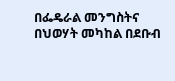በፌዴራል መንግስትና በህወሃት መካከል በደቡብ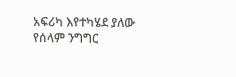አፍሪካ እየተካሄደ ያለው የሰላም ንግግር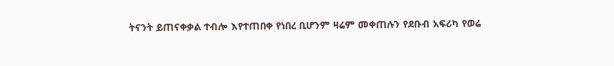ትናንት ይጠናቀቃል ተብሎ እየተጠበቀ የነበረ ቢሆንም ዛሬም መቀጠሉን የደቡብ አፍሪካ የወሬ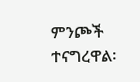ምንጮች ተናግረዋል፡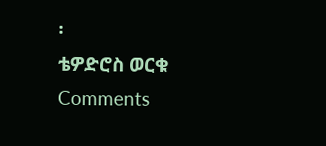፡
ቴዎድሮስ ወርቁ
Comments